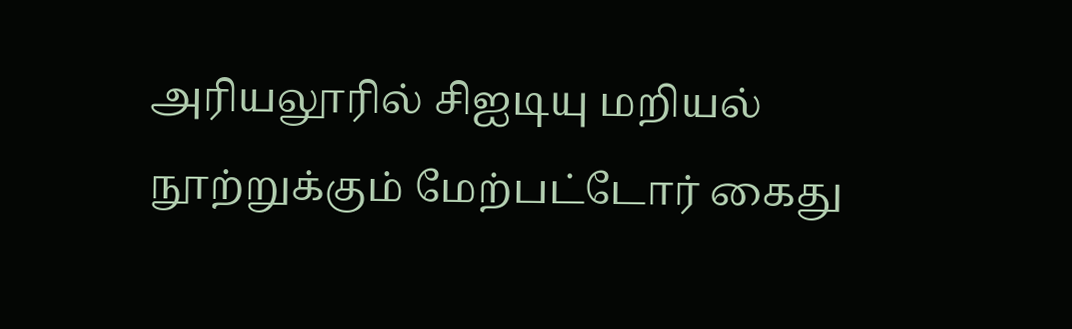அரியலூரில் சிஐடியு மறியல் நூற்றுக்கும் மேற்பட்டோர் கைது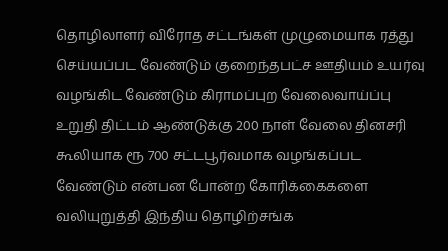தொழிலாளர் விரோத சட்டங்கள் முழுமையாக ரத்து செய்யப்பட வேண்டும் குறைந்தபட்ச ஊதியம் உயர்வு வழங்கிட வேண்டும் கிராமப்புற வேலைவாய்ப்பு உறுதி திட்டம் ஆண்டுக்கு 200 நாள் வேலை தினசரி கூலியாக ரூ 700 சட்டபூர்வமாக வழங்கப்பட வேண்டும் என்பன போன்ற கோரிக்கைகளை வலியுறுத்தி இந்திய தொழிற்சங்க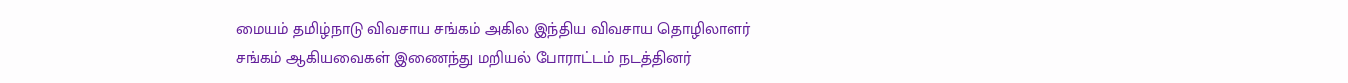மையம் தமிழ்நாடு விவசாய சங்கம் அகில இந்திய விவசாய தொழிலாளர் சங்கம் ஆகியவைகள் இணைந்து மறியல் போராட்டம் நடத்தினர்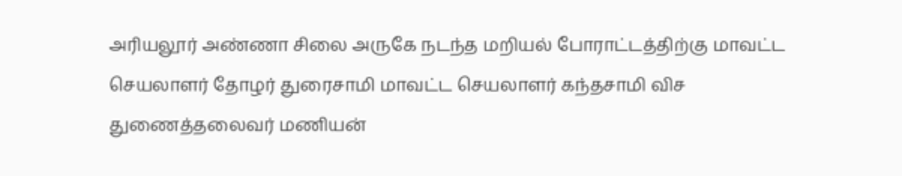அரியலூர் அண்ணா சிலை அருகே நடந்த மறியல் போராட்டத்திற்கு மாவட்ட செயலாளர் தோழர் துரைசாமி மாவட்ட செயலாளர் கந்தசாமி விச துணைத்தலைவர் மணியன்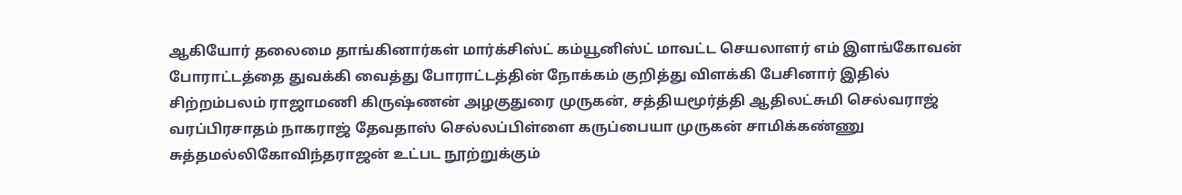ஆகியோர் தலைமை தாங்கினார்கள் மார்க்சிஸ்ட் கம்யூனிஸ்ட் மாவட்ட செயலாளர் எம் இளங்கோவன் போராட்டத்தை துவக்கி வைத்து போராட்டத்தின் நோக்கம் குறித்து விளக்கி பேசினார் இதில் சிற்றம்பலம் ராஜாமணி கிருஷ்ணன் அழகுதுரை முருகன், சத்தியமூர்த்தி ஆதிலட்சுமி செல்வராஜ் வரப்பிரசாதம் நாகராஜ் தேவதாஸ் செல்லப்பிள்ளை கருப்பையா முருகன் சாமிக்கண்ணு சுத்தமல்லிகோவிந்தராஜன் உட்பட நூற்றுக்கும்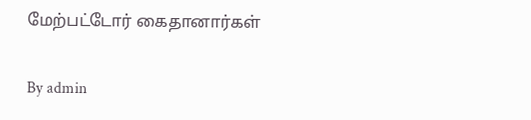மேற்பட்டோர் கைதானார்கள்

By admin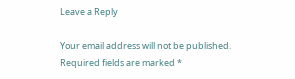Leave a Reply

Your email address will not be published. Required fields are marked *